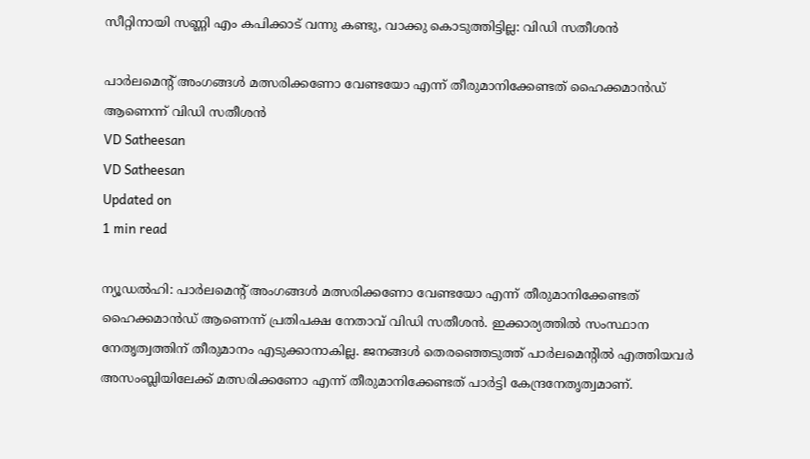സീറ്റിനായി സണ്ണി എം കപിക്കാട് വന്നു കണ്ടു, വാക്കു കൊടുത്തിട്ടില്ല: വിഡി സതീശന്‍

പാര്‍ലമെന്റ് അംഗങ്ങള്‍ മത്സരിക്കണോ വേണ്ടയോ എന്ന് തീരുമാനിക്കേണ്ടത് ഹൈക്കമാന്‍ഡ് ആണെന്ന് വിഡി സതീശന്‍
VD Satheesan
VD Satheesan
Updated on
1 min read

ന്യൂഡല്‍ഹി: പാര്‍ലമെന്റ് അംഗങ്ങള്‍ മത്സരിക്കണോ വേണ്ടയോ എന്ന് തീരുമാനിക്കേണ്ടത് ഹൈക്കമാന്‍ഡ് ആണെന്ന് പ്രതിപക്ഷ നേതാവ് വിഡി സതീശന്‍. ഇക്കാര്യത്തില്‍ സംസ്ഥാന നേതൃത്വത്തിന് തീരുമാനം എടുക്കാനാകില്ല. ജനങ്ങള്‍ തെരഞ്ഞെടുത്ത് പാര്‍ലമെന്റില്‍ എത്തിയവര്‍ അസംബ്ലിയിലേക്ക് മത്സരിക്കണോ എന്ന് തീരുമാനിക്കേണ്ടത് പാര്‍ട്ടി കേന്ദ്രനേതൃത്വമാണ്.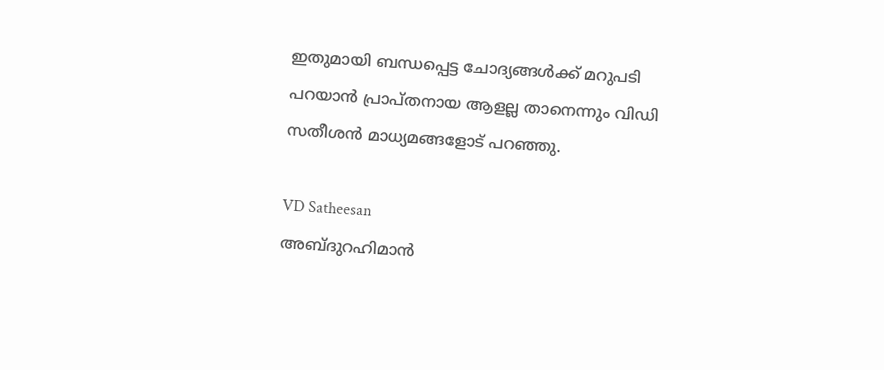ഇതുമായി ബന്ധപ്പെട്ട ചോദ്യങ്ങള്‍ക്ക് മറുപടി പറയാന്‍ പ്രാപ്തനായ ആളല്ല താനെന്നും വിഡി സതീശന്‍ മാധ്യമങ്ങളോട് പറഞ്ഞു.

VD Satheesan
അബ്ദുറഹിമാൻ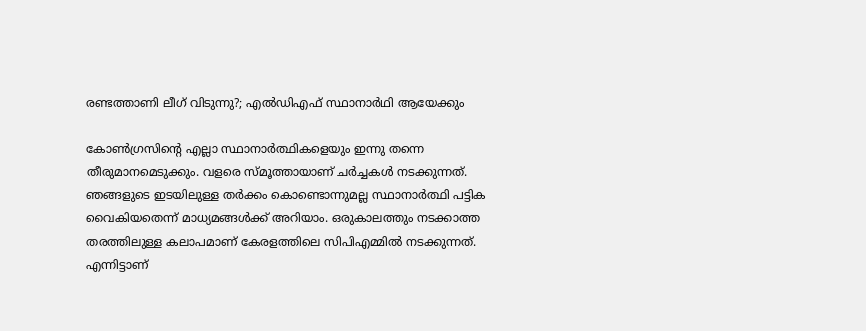രണ്ടത്താണി ലീഗ് വിടുന്നു?; എൽഡിഎഫ് സ്ഥാനാർഥി ആയേക്കും

കോണ്‍ഗ്രസിന്റെ എല്ലാ സ്ഥാനാര്‍ത്ഥികളെയും ഇന്നു തന്നെ തീരുമാനമെടുക്കും. വളരെ സ്മൂത്തായാണ് ചര്‍ച്ചകള്‍ നടക്കുന്നത്. ഞങ്ങളുടെ ഇടയിലുള്ള തര്‍ക്കം കൊണ്ടൊന്നുമല്ല സ്ഥാനാര്‍ത്ഥി പട്ടിക വൈകിയതെന്ന് മാധ്യമങ്ങള്‍ക്ക് അറിയാം. ഒരുകാലത്തും നടക്കാത്ത തരത്തിലുള്ള കലാപമാണ് കേരളത്തിലെ സിപിഎമ്മില്‍ നടക്കുന്നത്. എന്നിട്ടാണ്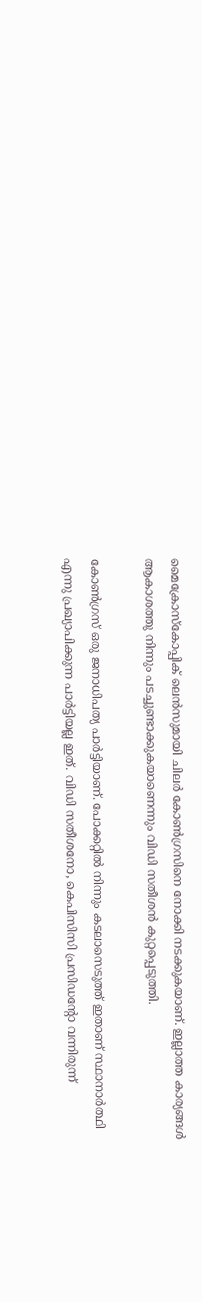മൈക്രോസ്‌കോപ്പിക് ലെന്‍സുമായി ചിലര്‍ കോണ്‍ഗ്രസിനെ നോക്കി നടക്കുകയാണ്. ഇല്ലാത്ത കാര്യങ്ങള്‍ ആകാശത്തു നിന്നും പടച്ചുണ്ടാക്കുകയാണെന്നും വിഡി സതീശന്‍ കുറ്റപ്പെടുത്തി.

കോണ്‍ഗ്രസ് ഒരു ജനാധിപത്യ പാര്‍ട്ടിയാണ്. പോക്കറ്റില്‍ നിന്നും കടലാസെടുത്ത് ഇതാണ് സ്ഥാനാര്‍ത്ഥി എന്നു പ്രഖ്യാപിക്കുന്ന പാര്‍ട്ടിയല്ല ഇത്. വിഡി സതീശനോ, കെപിസിസി പ്രസിഡന്റോ വന്നിരുന്ന്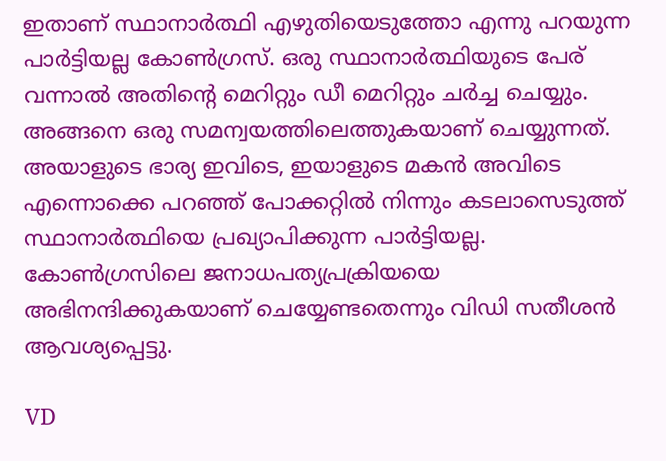ഇതാണ് സ്ഥാനാര്‍ത്ഥി എഴുതിയെടുത്തോ എന്നു പറയുന്ന പാര്‍ട്ടിയല്ല കോണ്‍ഗ്രസ്. ഒരു സ്ഥാനാര്‍ത്ഥിയുടെ പേര് വന്നാല്‍ അതിന്റെ മെറിറ്റും ഡീ മെറിറ്റും ചര്‍ച്ച ചെയ്യും. അങ്ങനെ ഒരു സമന്വയത്തിലെത്തുകയാണ് ചെയ്യുന്നത്. അയാളുടെ ഭാര്യ ഇവിടെ, ഇയാളുടെ മകന്‍ അവിടെ എന്നൊക്കെ പറഞ്ഞ് പോക്കറ്റില്‍ നിന്നും കടലാസെടുത്ത് സ്ഥാനാര്‍ത്ഥിയെ പ്രഖ്യാപിക്കുന്ന പാര്‍ട്ടിയല്ല. കോണ്‍ഗ്രസിലെ ജനാധപത്യപ്രക്രിയയെ അഭിനന്ദിക്കുകയാണ് ചെയ്യേണ്ടതെന്നും വിഡി സതീശന്‍ ആവശ്യപ്പെട്ടു.

VD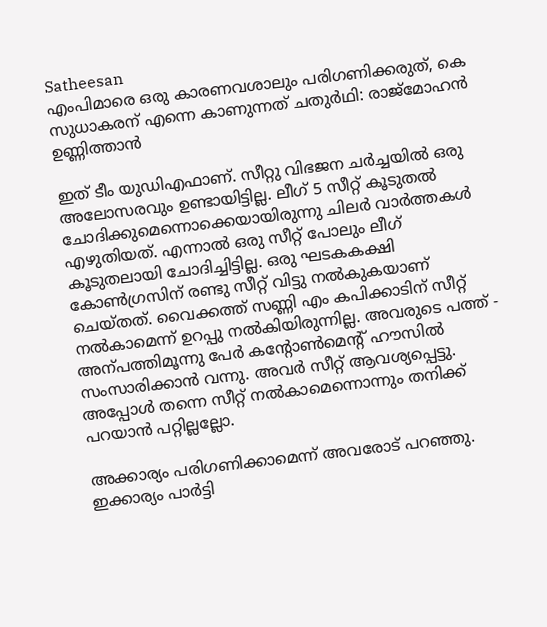Satheesan
എംപിമാരെ ഒരു കാരണവശാലും പരിഗണിക്കരുത്, കെ സുധാകരന് എന്നെ കാണുന്നത് ചതുര്‍ഥി: രാജ്‌മോഹന്‍ ഉണ്ണിത്താന്‍

ഇത് ടീം യുഡിഎഫാണ്. സീറ്റു വിഭജന ചര്‍ച്ചയില്‍ ഒരു അലോസരവും ഉണ്ടായിട്ടില്ല. ലീഗ് 5 സീറ്റ് കൂടുതല്‍ ചോദിക്കുമെന്നൊക്കെയായിരുന്നു ചിലര്‍ വാര്‍ത്തകള്‍ എഴുതിയത്. എന്നാല്‍ ഒരു സീറ്റ് പോലും ലീഗ് കൂടുതലായി ചോദിച്ചിട്ടില്ല. ഒരു ഘടകകക്ഷി കോണ്‍ഗ്രസിന് രണ്ടു സീറ്റ് വിട്ടു നല്‍കുകയാണ് ചെയ്തത്. വൈക്കത്ത് സണ്ണി എം കപിക്കാടിന് സീറ്റ് നല്‍കാമെന്ന് ഉറപ്പു നല്‍കിയിരുന്നില്ല. അവരുടെ പത്ത് - അന്പത്തിമൂന്നു പേര്‍ കന്‍റോണ്‍മെന്‍റ് ഹൗസില്‍ സംസാരിക്കാന്‍ വന്നു. അവര്‍ സീറ്റ് ആവശ്യപ്പെട്ടു. അപ്പോള്‍ തന്നെ സീറ്റ് നല്‍കാമെന്നൊന്നും തനിക്ക് പറയാന്‍ പറ്റില്ലല്ലോ.

അക്കാര്യം പരിഗണിക്കാമെന്ന് അവരോട് പറഞ്ഞു. ഇക്കാര്യം പാര്‍ട്ടി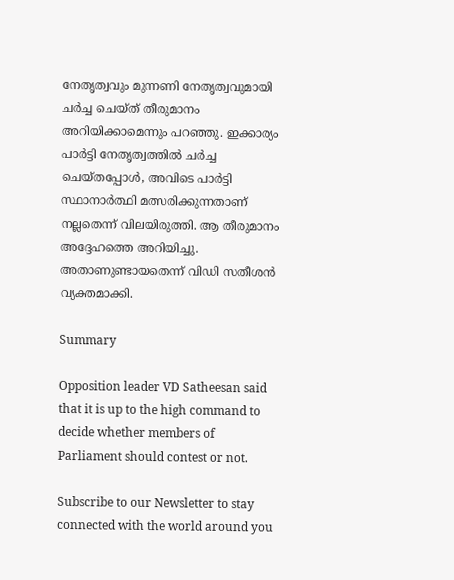നേതൃത്വവും മുന്നണി നേതൃത്വവുമായി ചര്‍ച്ച ചെയ്ത് തീരുമാനം അറിയിക്കാമെന്നും പറഞ്ഞു. ഇക്കാര്യം പാര്‍ട്ടി നേതൃത്വത്തില്‍ ചര്‍ച്ച ചെയ്തപ്പോള്‍, അവിടെ പാര്‍ട്ടി സ്ഥാനാര്‍ത്ഥി മത്സരിക്കുന്നതാണ് നല്ലതെന്ന് വിലയിരുത്തി. ആ തീരുമാനം അദ്ദേഹത്തെ അറിയിച്ചു. അതാണുണ്ടായതെന്ന് വിഡി സതീശന്‍ വ്യക്തമാക്കി.

Summary

Opposition leader VD Satheesan said that it is up to the high command to decide whether members of Parliament should contest or not.

Subscribe to our Newsletter to stay connected with the world around you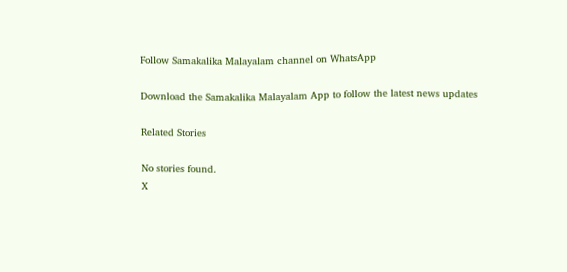Follow Samakalika Malayalam channel on WhatsApp

Download the Samakalika Malayalam App to follow the latest news updates

Related Stories

No stories found.
X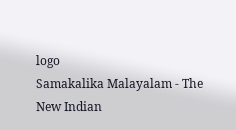logo
Samakalika Malayalam - The New Indian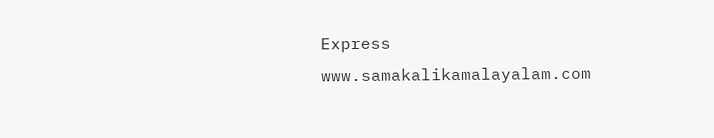Express
www.samakalikamalayalam.com